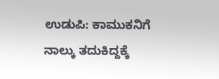ಉಡುಪಿ: ಕಾಮುಕನಿಗೆ ನಾಲ್ಕು ತದುಕಿದ್ದಕ್ಕೆ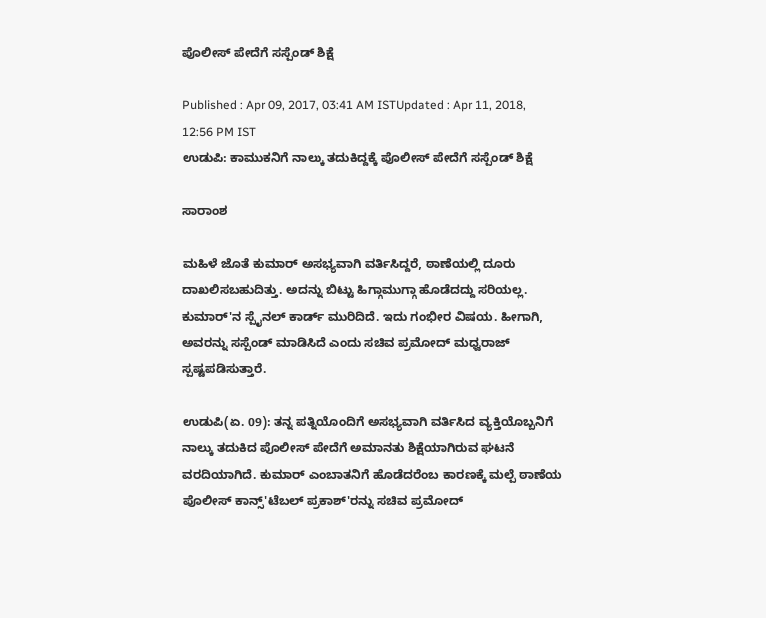ಪೊಲೀಸ್ ಪೇದೆಗೆ ಸಸ್ಪೆಂಡ್ ಶಿಕ್ಷೆ

Published : Apr 09, 2017, 03:41 AM ISTUpdated : Apr 11, 2018, 12:56 PM IST
ಉಡುಪಿ: ಕಾಮುಕನಿಗೆ ನಾಲ್ಕು ತದುಕಿದ್ದಕ್ಕೆ ಪೊಲೀಸ್ ಪೇದೆಗೆ ಸಸ್ಪೆಂಡ್ ಶಿಕ್ಷೆ

ಸಾರಾಂಶ

ಮಹಿಳೆ ಜೊತೆ ಕುಮಾರ್ ಅಸಭ್ಯವಾಗಿ ವರ್ತಿಸಿದ್ದರೆ, ಠಾಣೆಯಲ್ಲಿ ದೂರು ದಾಖಲಿಸಬಹುದಿತ್ತು. ಅದನ್ನು ಬಿಟ್ಟು ಹಿಗ್ಗಾಮುಗ್ಗಾ ಹೊಡೆದದ್ದು ಸರಿಯಲ್ಲ. ಕುಮಾರ್'ನ ಸ್ಪೈನಲ್ ಕಾರ್ಡ್ ಮುರಿದಿದೆ. ಇದು ಗಂಭೀರ ವಿಷಯ. ಹೀಗಾಗಿ, ಅವರನ್ನು ಸಸ್ಪೆಂಡ್ ಮಾಡಿಸಿದೆ ಎಂದು ಸಚಿವ ಪ್ರಮೋದ್ ಮಧ್ವರಾಜ್ ಸ್ಪಷ್ಟಪಡಿಸುತ್ತಾರೆ.

ಉಡುಪಿ(ಏ. 09): ತನ್ನ ಪತ್ನಿಯೊಂದಿಗೆ ಅಸಭ್ಯವಾಗಿ ವರ್ತಿಸಿದ ವ್ಯಕ್ತಿಯೊಬ್ಬನಿಗೆ ನಾಲ್ಕು ತದುಕಿದ ಪೊಲೀಸ್ ಪೇದೆಗೆ ಅಮಾನತು ಶಿಕ್ಷೆಯಾಗಿರುವ ಘಟನೆ ವರದಿಯಾಗಿದೆ. ಕುಮಾರ್ ಎಂಬಾತನಿಗೆ ಹೊಡೆದರೆಂಬ ಕಾರಣಕ್ಕೆ ಮಲ್ಪೆ ಠಾಣೆಯ ಪೊಲೀಸ್ ಕಾನ್ಸ್'ಟೆಬಲ್ ಪ್ರಕಾಶ್'ರನ್ನು ಸಚಿವ ಪ್ರಮೋದ್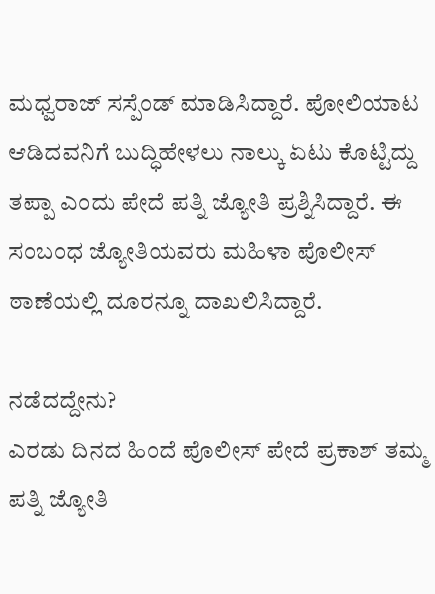ಮಧ್ವರಾಜ್ ಸಸ್ಪೆಂಡ್ ಮಾಡಿಸಿದ್ದಾರೆ. ಪೋಲಿಯಾಟ ಆಡಿದವನಿಗೆ ಬುದ್ಧಿಹೇಳಲು ನಾಲ್ಕು ಏಟು ಕೊಟ್ಟಿದ್ದು ತಪ್ಪಾ ಎಂದು ಪೇದೆ ಪತ್ನಿ ಜ್ಯೋತಿ ಪ್ರಶ್ನಿಸಿದ್ದಾರೆ. ಈ ಸಂಬಂಧ ಜ್ಯೋತಿಯವರು ಮಹಿಳಾ ಪೊಲೀಸ್ ಠಾಣೆಯಲ್ಲಿ ದೂರನ್ನೂ ದಾಖಲಿಸಿದ್ದಾರೆ.

ನಡೆದದ್ದೇನು?
ಎರಡು ದಿನದ ಹಿಂದೆ ಪೊಲೀಸ್ ಪೇದೆ ಪ್ರಕಾಶ್ ತಮ್ಮ ಪತ್ನಿ ಜ್ಯೋತಿ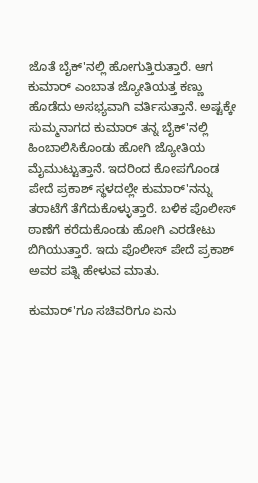ಜೊತೆ ಬೈಕ್'ನಲ್ಲಿ ಹೋಗುತ್ತಿರುತ್ತಾರೆ. ಆಗ ಕುಮಾರ್ ಎಂಬಾತ ಜ್ಯೋತಿಯತ್ತ ಕಣ್ಣು ಹೊಡೆದು ಅಸಭ್ಯವಾಗಿ ವರ್ತಿಸುತ್ತಾನೆ. ಅಷ್ಟಕ್ಕೇ ಸುಮ್ಮನಾಗದ ಕುಮಾರ್ ತನ್ನ ಬೈಕ್'ನಲ್ಲಿ ಹಿಂಬಾಲಿಸಿಕೊಂಡು ಹೋಗಿ ಜ್ಯೋತಿಯ ಮೈಮುಟ್ಟುತ್ತಾನೆ. ಇದರಿಂದ ಕೋಪಗೊಂಡ ಪೇದೆ ಪ್ರಕಾಶ್ ಸ್ಥಳದಲ್ಲೇ ಕುಮಾರ್'ನನ್ನು ತರಾಟೆಗೆ ತೆಗೆದುಕೊಳ್ಳುತ್ತಾರೆ. ಬಳಿಕ ಪೊಲೀಸ್ ಠಾಣೆಗೆ ಕರೆದುಕೊಂಡು ಹೋಗಿ ಎರಡೇಟು ಬಿಗಿಯುತ್ತಾರೆ. ಇದು ಪೊಲೀಸ್ ಪೇದೆ ಪ್ರಕಾಶ್ ಅವರ ಪತ್ನಿ ಹೇಳುವ ಮಾತು.

ಕುಮಾರ್'ಗೂ ಸಚಿವರಿಗೂ ಏನು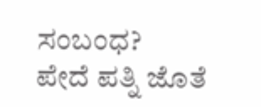ಸಂಬಂಧ?
ಪೇದೆ ಪತ್ನಿ ಜೊತೆ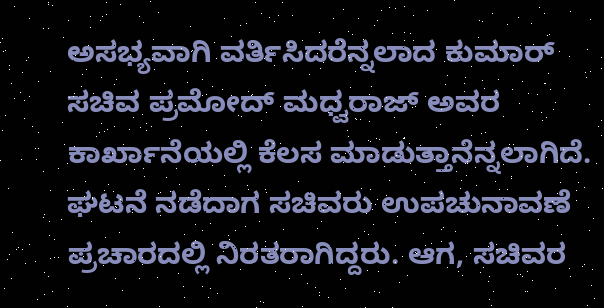ಅಸಭ್ಯವಾಗಿ ವರ್ತಿಸಿದರೆನ್ನಲಾದ ಕುಮಾರ್ ಸಚಿವ ಪ್ರಮೋದ್ ಮಧ್ವರಾಜ್ ಅವರ ಕಾರ್ಖಾನೆಯಲ್ಲಿ ಕೆಲಸ ಮಾಡುತ್ತಾನೆನ್ನಲಾಗಿದೆ. ಘಟನೆ ನಡೆದಾಗ ಸಚಿವರು ಉಪಚುನಾವಣೆ ಪ್ರಚಾರದಲ್ಲಿ ನಿರತರಾಗಿದ್ದರು. ಆಗ, ಸಚಿವರ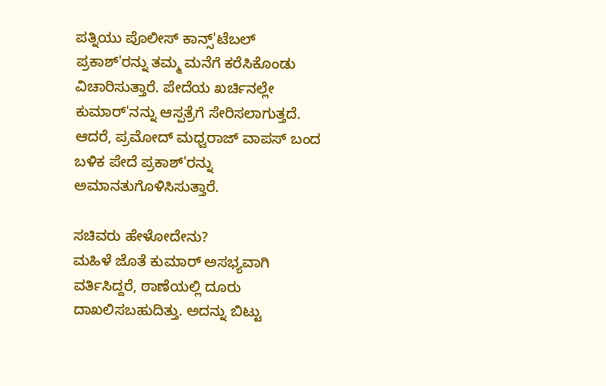ಪತ್ನಿಯು ಪೊಲೀಸ್ ಕಾನ್ಸ್'ಟೆಬಲ್ ಪ್ರಕಾಶ್'ರನ್ನು ತಮ್ಮ ಮನೆಗೆ ಕರೆಸಿಕೊಂಡು ವಿಚಾರಿಸುತ್ತಾರೆ. ಪೇದೆಯ ಖರ್ಚಿನಲ್ಲೇ ಕುಮಾರ್'ನನ್ನು ಆಸ್ಪತ್ರೆಗೆ ಸೇರಿಸಲಾಗುತ್ತದೆ. ಆದರೆ, ಪ್ರಮೋದ್ ಮಧ್ವರಾಜ್ ವಾಪಸ್ ಬಂದ ಬಳಿಕ ಪೇದೆ ಪ್ರಕಾಶ್'ರನ್ನು ಅಮಾನತುಗೊಳಿಸಿಸುತ್ತಾರೆ.

ಸಚಿವರು ಹೇಳೋದೇನು?
ಮಹಿಳೆ ಜೊತೆ ಕುಮಾರ್ ಅಸಭ್ಯವಾಗಿ ವರ್ತಿಸಿದ್ದರೆ, ಠಾಣೆಯಲ್ಲಿ ದೂರು ದಾಖಲಿಸಬಹುದಿತ್ತು. ಅದನ್ನು ಬಿಟ್ಟು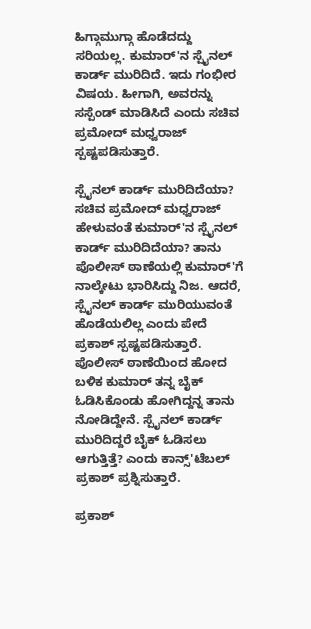ಹಿಗ್ಗಾಮುಗ್ಗಾ ಹೊಡೆದದ್ದು ಸರಿಯಲ್ಲ. ಕುಮಾರ್'ನ ಸ್ಪೈನಲ್ ಕಾರ್ಡ್ ಮುರಿದಿದೆ. ಇದು ಗಂಭೀರ ವಿಷಯ. ಹೀಗಾಗಿ, ಅವರನ್ನು ಸಸ್ಪೆಂಡ್ ಮಾಡಿಸಿದೆ ಎಂದು ಸಚಿವ ಪ್ರಮೋದ್ ಮಧ್ವರಾಜ್ ಸ್ಪಷ್ಟಪಡಿಸುತ್ತಾರೆ.

ಸ್ಪೈನಲ್ ಕಾರ್ಡ್ ಮುರಿದಿದೆಯಾ?
ಸಚಿವ ಪ್ರಮೋದ್ ಮಧ್ವರಾಜ್ ಹೇಳುವಂತೆ ಕುಮಾರ್'ನ ಸ್ಪೈನಲ್ ಕಾರ್ಡ್ ಮುರಿದಿದೆಯಾ? ತಾನು ಪೊಲೀಸ್ ಠಾಣೆಯಲ್ಲಿ ಕುಮಾರ್'ಗೆ ನಾಲ್ಕೇಟು ಭಾರಿಸಿದ್ದು ನಿಜ. ಆದರೆ, ಸ್ಪೈನಲ್ ಕಾರ್ಡ್ ಮುರಿಯುವಂತೆ ಹೊಡೆಯಲಿಲ್ಲ ಎಂದು ಪೇದೆ ಪ್ರಕಾಶ್ ಸ್ಪಷ್ಟಪಡಿಸುತ್ತಾರೆ. ಪೊಲೀಸ್ ಠಾಣೆಯಿಂದ ಹೋದ ಬಳಿಕ ಕುಮಾರ್ ತನ್ನ ಬೈಕ್ ಓಡಿಸಿಕೊಂಡು ಹೋಗಿದ್ದನ್ನ ತಾನು ನೋಡಿದ್ದೇನೆ. ಸ್ಪೈನಲ್ ಕಾರ್ಡ್ ಮುರಿದಿದ್ದರೆ ಬೈಕ್ ಓಡಿಸಲು ಆಗುತ್ತಿತ್ತೆ? ಎಂದು ಕಾನ್ಸ್'ಟೆಬಲ್ ಪ್ರಕಾಶ್ ಪ್ರಶ್ನಿಸುತ್ತಾರೆ.

ಪ್ರಕಾಶ್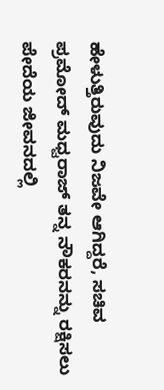ಹೇಳುತ್ತಿರುವುದು ನಿಜವೇ ಆಗಿದ್ದರೆ, ಸಚಿವ ಪ್ರಮೋದ್ ಮಧ್ವರಾಜ್ ತನ್ನ ನೌಕರನನ್ನು ರಕ್ಷಿಸಲು ಪೇದೆಯ ಜೀವನದಲ್ಲಿ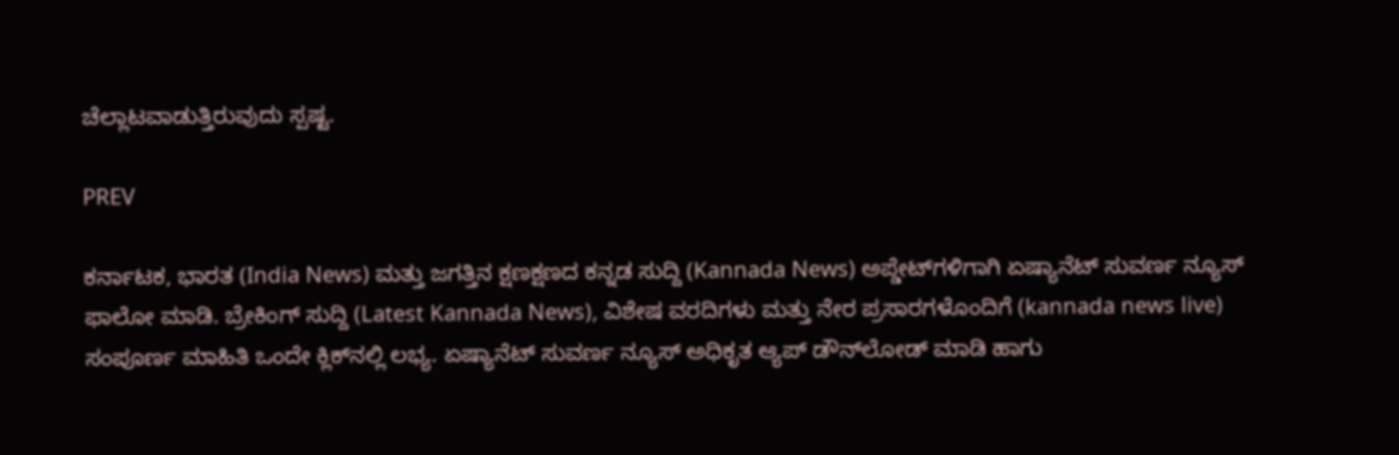ಚೆಲ್ಲಾಟವಾಡುತ್ತಿರುವುದು ಸ್ಪಷ್ಟ.

PREV

ಕರ್ನಾಟಕ, ಭಾರತ (India News) ಮತ್ತು ಜಗತ್ತಿನ ಕ್ಷಣಕ್ಷಣದ ಕನ್ನಡ ಸುದ್ದಿ (Kannada News) ಅಪ್ಡೇಟ್‌ಗಳಿಗಾಗಿ ಏಷ್ಯಾನೆಟ್ ಸುವರ್ಣ ನ್ಯೂಸ್‌ ಫಾಲೋ ಮಾಡಿ. ಬ್ರೇಕಿಂಗ್ ಸುದ್ದಿ (Latest Kannada News), ವಿಶೇಷ ವರದಿಗಳು ಮತ್ತು ನೇರ ಪ್ರಸಾರಗಳೊಂದಿಗೆ (kannada news live) ಸಂಪೂರ್ಣ ಮಾಹಿತಿ ಒಂದೇ ಕ್ಲಿಕ್‌ನಲ್ಲಿ ಲಭ್ಯ. ಏಷ್ಯಾನೆಟ್ ಸುವರ್ಣ ನ್ಯೂಸ್ ಅಧಿಕೃತ ಆ್ಯಪ್ ಡೌನ್‌ಲೋಡ್ ಮಾಡಿ ಹಾಗು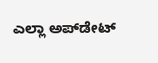ಎಲ್ಲಾ ಅಪ್‌ಡೇಟ್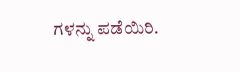ಗಳನ್ನು ಪಡೆಯಿರಿ.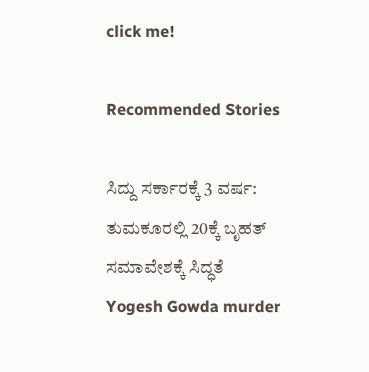click me!

Recommended Stories

ಸಿದ್ದು ಸರ್ಕಾರಕ್ಕೆ 3 ವರ್ಷ: ತುಮಕೂರಲ್ಲಿ 20ಕ್ಕೆ ಬೃಹತ್‌ ಸಮಾವೇಶಕ್ಕೆ ಸಿದ್ಧತೆ
Yogesh Gowda murder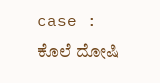case : ಕೊಲೆ ದೋಷಿ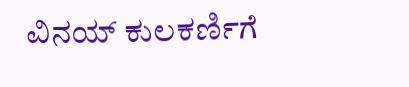ವಿನಯ್ ಕುಲಕರ್ಣಿಗೆ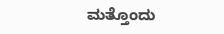ಮತ್ತೊಂದು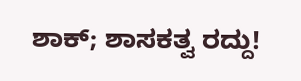ಶಾಕ್; ಶಾಸಕತ್ವ ರದ್ದು!